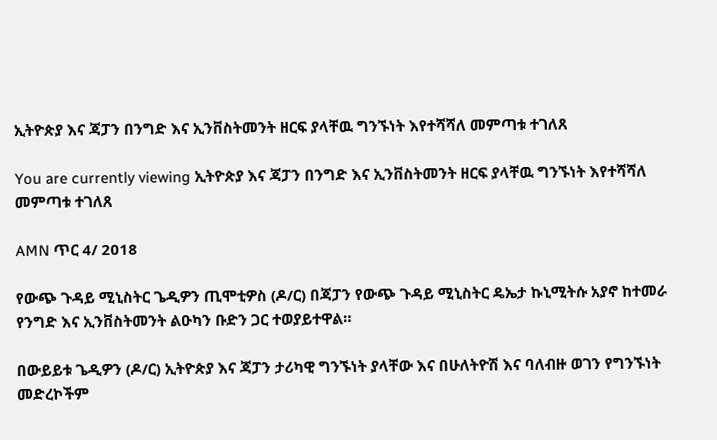ኢትዮጵያ እና ጃፓን በንግድ እና ኢንቨስትመንት ዘርፍ ያላቸዉ ግንኙነት እየተሻሻለ መምጣቱ ተገለጸ

You are currently viewing ኢትዮጵያ እና ጃፓን በንግድ እና ኢንቨስትመንት ዘርፍ ያላቸዉ ግንኙነት እየተሻሻለ መምጣቱ ተገለጸ

AMN ጥር 4/ 2018

የውጭ ጉዳይ ሚኒስትር ጌዲዎን ጢሞቲዎስ (ዶ/ር) በጃፓን የውጭ ጉዳይ ሚኒስትር ዴኤታ ኩኒሚትሱ አያኖ ከተመራ የንግድ እና ኢንቨስትመንት ልዑካን ቡድን ጋር ተወያይተዋል።

በውይይቱ ጌዲዎን (ዶ/ር) ኢትዮጵያ እና ጃፓን ታሪካዊ ግንኙነት ያላቸው እና በሁለትዮሽ እና ባለብዙ ወገን የግንኙነት መድረኮችም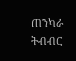ጠንካራ ትብብር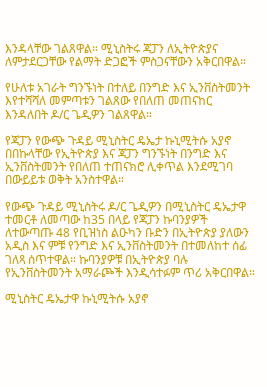እንዳላቸው ገልጸዋል። ሚኒስትሩ ጃፓን ለኢትዮጵያና ለምታደርጋቸው የልማት ድጋፎች ምስጋናቸውን አቅርበዋል።

የሁለቱ አገራት ግንኙነት በተለይ በንግድ እና ኢንቨስትመንት እየተሻሻለ መምጣቱን ገልጸው የበለጠ መጠናከር እንዳለበት ዶ/ር ጌዲዎን ገልጸዋል።

የጃፓን የውጭ ጉዳይ ሚኒስትር ዴኤታ ኩኒሚትሱ አያኖ በበኩላቸው የኢትዮጵያ እና ጃፓን ግንኙነት በንግድ እና ኢንቨስትመንት የበለጠ ተጠናክሮ ሊቀጥል እንደሚገባ በውይይቱ ወቅት አንስተዋል።

የውጭ ጉዳይ ሚኒስትሩ ዶ/ር ጌዲዎን በሚኒስትር ዴኤታዋ ተመርቶ ለመጣው ከ35 በላይ የጃፓን ኩባንያዎች ለተውጣጡ 48 የቢዝነስ ልዑካን ቡድን በኢትዮጵያ ያለውን አዲስ እና ምቹ የንግድ እና ኢንቨስትመንት በተመለከተ ሰፊ ገለጻ ሰጥተዋል። ኩባንያዎቹ በኢትዮጵያ ባሉ የኢንቨስትመንት አማራጮች እንዲሳተፉም ጥሪ አቅርበዋል።

ሚኒስትር ዴኤታዋ ኩኒሚትሱ አያኖ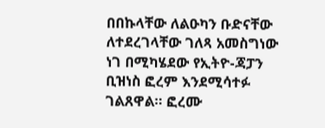በበኩላቸው ለልዑካን ቡድናቸው ለተደረገላቸው ገለጻ አመስግነው ነገ በሚካሄደው የኢትዮ-ጃፓን ቢዝነስ ፎረም እንደሚሳተፉ ገልጸዋል። ፎረሙ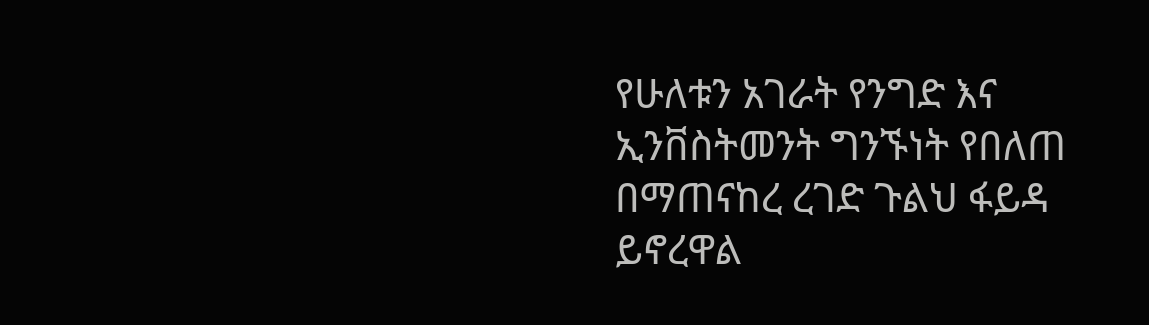የሁለቱን አገራት የንግድ እና ኢንቨስትመንት ግንኙነት የበለጠ በማጠናከረ ረገድ ጉልህ ፋይዳ ይኖረዋል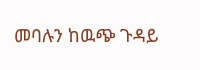መባሉን ከዉጭ ጉዳይ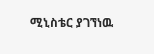ሚኒስቴር ያገኘነዉ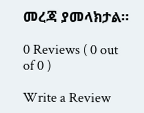መረጃ ያመላክታል፡፡

0 Reviews ( 0 out of 0 )

Write a Review